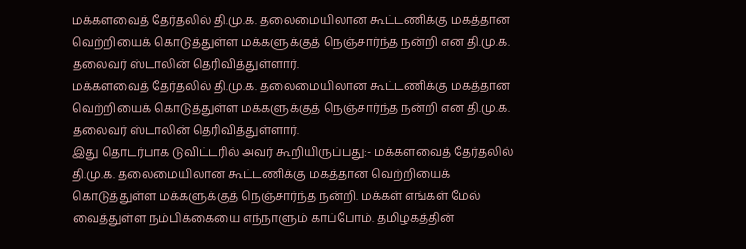மக்களவைத் தேர்தலில் தி.மு.க. தலைமையிலான கூட்டணிக்கு மகத்தான வெற்றியைக் கொடுத்துள்ள மக்களுக்குத் நெஞ்சார்ந்த நன்றி என தி.மு.க. தலைவர் ஸ்டாலின் தெரிவித்துள்ளார்.
மக்களவைத் தேர்தலில் தி.மு.க. தலைமையிலான கூட்டணிக்கு மகத்தான வெற்றியைக் கொடுத்துள்ள மக்களுக்குத் நெஞ்சார்ந்த நன்றி என தி.மு.க. தலைவர் ஸ்டாலின் தெரிவித்துள்ளார்.
இது தொடர்பாக டுவிட்டரில் அவர் கூறியிருப்பது:- மக்களவைத் தேர்தலில் தி.மு.க. தலைமையிலான கூட்டணிக்கு மகத்தான வெற்றியைக் கொடுத்துள்ள மக்களுக்குத் நெஞ்சார்ந்த நன்றி. மக்கள் எங்கள் மேல் வைத்துள்ள நம்பிக்கையை எந்நாளும் காப்போம். தமிழகத்தின்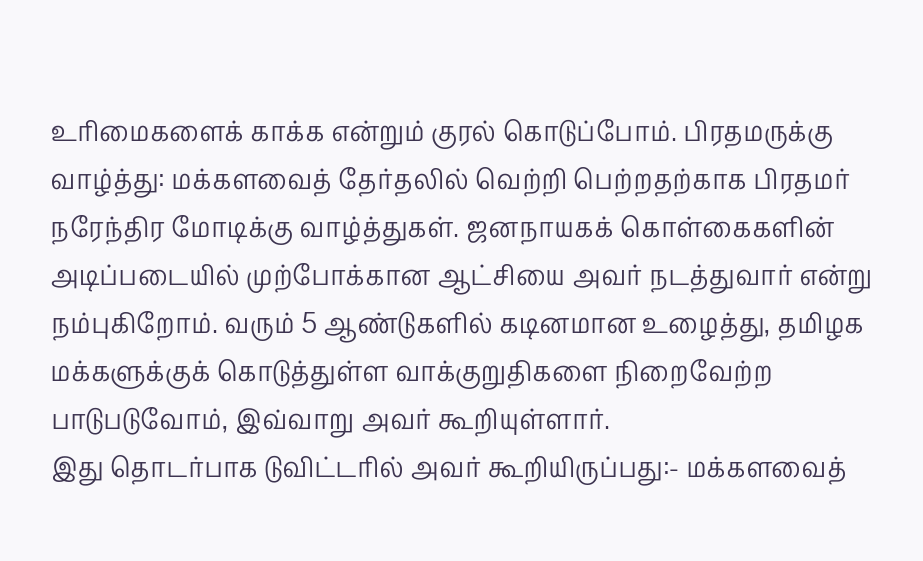உரிமைகளைக் காக்க என்றும் குரல் கொடுப்போம். பிரதமருக்கு வாழ்த்து: மக்களவைத் தேர்தலில் வெற்றி பெற்றதற்காக பிரதமர் நரேந்திர மோடிக்கு வாழ்த்துகள். ஜனநாயகக் கொள்கைகளின் அடிப்படையில் முற்போக்கான ஆட்சியை அவர் நடத்துவார் என்று நம்புகிறோம். வரும் 5 ஆண்டுகளில் கடினமான உழைத்து, தமிழக மக்களுக்குக் கொடுத்துள்ள வாக்குறுதிகளை நிறைவேற்ற பாடுபடுவோம், இவ்வாறு அவர் கூறியுள்ளார்.
இது தொடர்பாக டுவிட்டரில் அவர் கூறியிருப்பது:- மக்களவைத்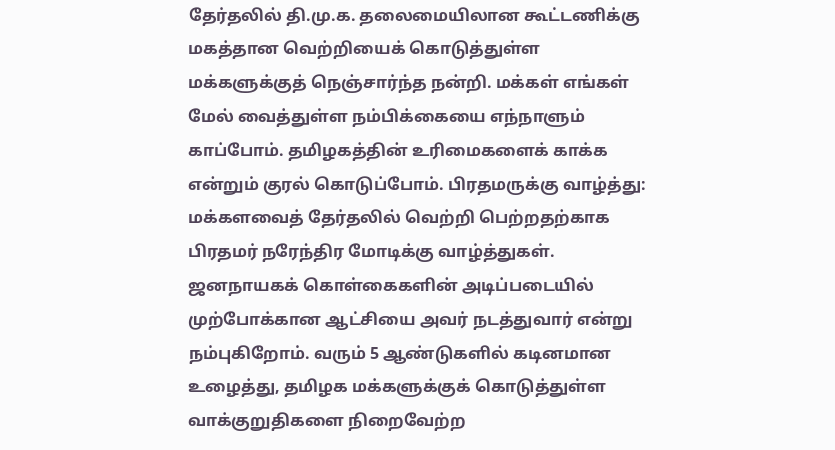தேர்தலில் தி.மு.க. தலைமையிலான கூட்டணிக்கு மகத்தான வெற்றியைக் கொடுத்துள்ள மக்களுக்குத் நெஞ்சார்ந்த நன்றி. மக்கள் எங்கள் மேல் வைத்துள்ள நம்பிக்கையை எந்நாளும் காப்போம். தமிழகத்தின் உரிமைகளைக் காக்க என்றும் குரல் கொடுப்போம். பிரதமருக்கு வாழ்த்து: மக்களவைத் தேர்தலில் வெற்றி பெற்றதற்காக பிரதமர் நரேந்திர மோடிக்கு வாழ்த்துகள். ஜனநாயகக் கொள்கைகளின் அடிப்படையில் முற்போக்கான ஆட்சியை அவர் நடத்துவார் என்று நம்புகிறோம். வரும் 5 ஆண்டுகளில் கடினமான உழைத்து, தமிழக மக்களுக்குக் கொடுத்துள்ள வாக்குறுதிகளை நிறைவேற்ற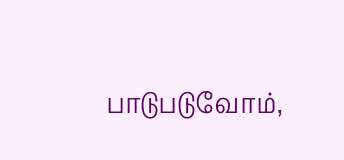பாடுபடுவோம்,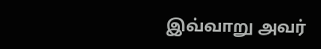இவ்வாறு அவர்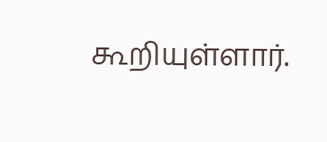கூறியுள்ளார்.